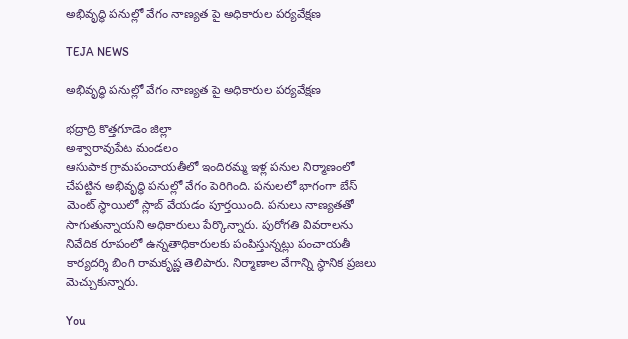అభివృద్ధి పనుల్లో వేగం నాణ్యత పై అధికారుల పర్యవేక్షణ

TEJA NEWS

అభివృద్ధి పనుల్లో వేగం నాణ్యత పై అధికారుల పర్యవేక్షణ

భద్రాద్రి కొత్తగూడెం జిల్లా
అశ్వారావుపేట మండలం
ఆసుపాక గ్రామపంచాయతీలో ఇందిరమ్మ ఇళ్ల పనుల నిర్మాణంలో చేపట్టిన అభివృద్ధి పనుల్లో వేగం పెరిగింది. పనులలో భాగంగా బేస్ మెంట్ స్థాయిలో స్లాబ్ వేయడం పూర్తయింది. పనులు నాణ్యతతో సాగుతున్నాయని అధికారులు పేర్కొన్నారు. పురోగతి వివరాలను నివేదిక రూపంలో ఉన్నతాధికారులకు పంపిస్తున్నట్లు పంచాయతీ కార్యదర్శి బింగి రామకృష్ణ తెలిపారు. నిర్మాణాల వేగాన్ని స్థానిక ప్రజలు మెచ్చుకున్నారు.

You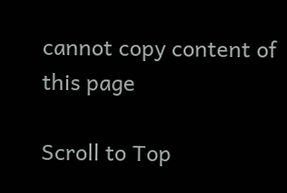cannot copy content of this page

Scroll to Top